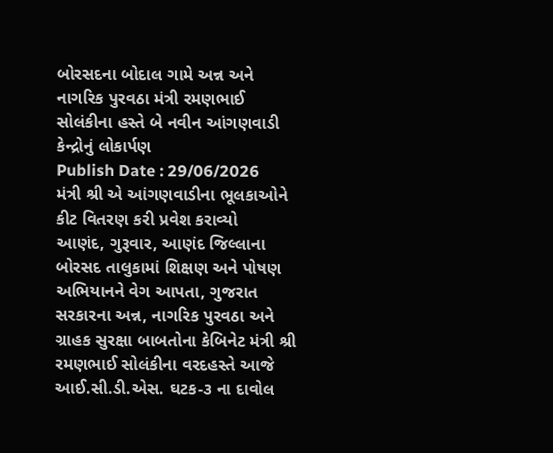બોરસદના બોદાલ ગામે અન્ન અને નાગરિક પુરવઠા મંત્રી રમણભાઈ સોલંકીના હસ્તે બે નવીન આંગણવાડી કેન્દ્રોનું લોકાર્પણ
Publish Date : 29/06/2026
મંત્રી શ્રી એ આંગણવાડીના ભૂલકાઓને કીટ વિતરણ કરી પ્રવેશ કરાવ્યો
આણંદ, ગુરૂવાર, આણંદ જિલ્લાના બોરસદ તાલુકામાં શિક્ષણ અને પોષણ અભિયાનને વેગ આપતા, ગુજરાત સરકારના અન્ન, નાગરિક પુરવઠા અને ગ્રાહક સુરક્ષા બાબતોના કેબિનેટ મંત્રી શ્રી રમણભાઈ સોલંકીના વરદહસ્તે આજે આઈ.સી.ડી.એસ. ઘટક-૩ ના દાવોલ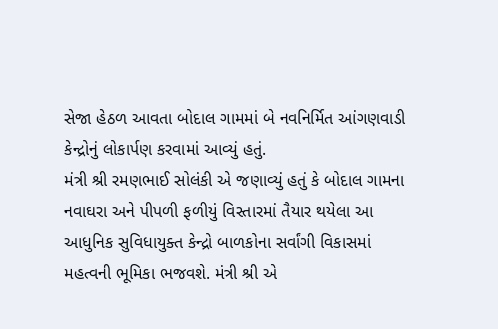સેજા હેઠળ આવતા બોદાલ ગામમાં બે નવનિર્મિત આંગણવાડી કેન્દ્રોનું લોકાર્પણ કરવામાં આવ્યું હતું.
મંત્રી શ્રી રમણભાઈ સોલંકી એ જણાવ્યું હતું કે બોદાલ ગામના નવાઘરા અને પીપળી ફળીયું વિસ્તારમાં તૈયાર થયેલા આ આધુનિક સુવિધાયુક્ત કેન્દ્રો બાળકોના સર્વાંગી વિકાસમાં મહત્વની ભૂમિકા ભજવશે. મંત્રી શ્રી એ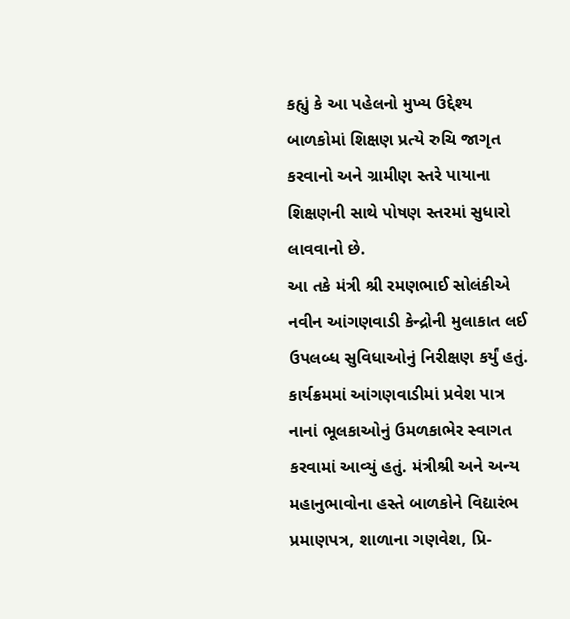કહ્યું કે આ પહેલનો મુખ્ય ઉદ્દેશ્ય બાળકોમાં શિક્ષણ પ્રત્યે રુચિ જાગૃત કરવાનો અને ગ્રામીણ સ્તરે પાયાના શિક્ષણની સાથે પોષણ સ્તરમાં સુધારો લાવવાનો છે.
આ તકે મંત્રી શ્રી રમણભાઈ સોલંકીએ નવીન આંગણવાડી કેન્દ્રોની મુલાકાત લઈ ઉપલબ્ધ સુવિધાઓનું નિરીક્ષણ કર્યું હતું.
કાર્યક્રમમાં આંગણવાડીમાં પ્રવેશ પાત્ર નાનાં ભૂલકાઓનું ઉમળકાભેર સ્વાગત કરવામાં આવ્યું હતું. મંત્રીશ્રી અને અન્ય મહાનુભાવોના હસ્તે બાળકોને વિદ્યારંભ પ્રમાણપત્ર, શાળાના ગણવેશ, પ્રિ-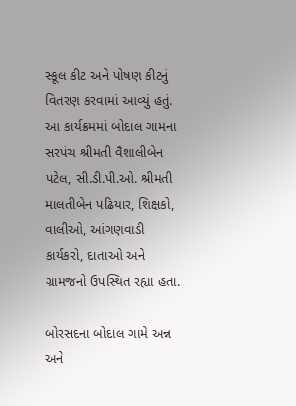સ્કૂલ કીટ અને પોષણ કીટનું વિતરણ કરવામાં આવ્યું હતું.
આ કાર્યક્રમમાં બોદાલ ગામના સરપંચ શ્રીમતી વૈશાલીબેન પટેલ, સી.ડી.પી.ઓ. શ્રીમતી માલતીબેન પઢિયાર, શિક્ષકો, વાલીઓ, આંગણવાડી કાર્યકરો, દાતાઓ અને ગ્રામજનો ઉપસ્થિત રહ્યા હતા.

બોરસદના બોદાલ ગામે અન્ન અને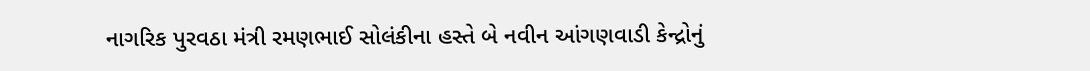નાગરિક પુરવઠા મંત્રી રમણભાઈ સોલંકીના હસ્તે બે નવીન આંગણવાડી કેન્દ્રોનું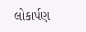લોકાર્પણ